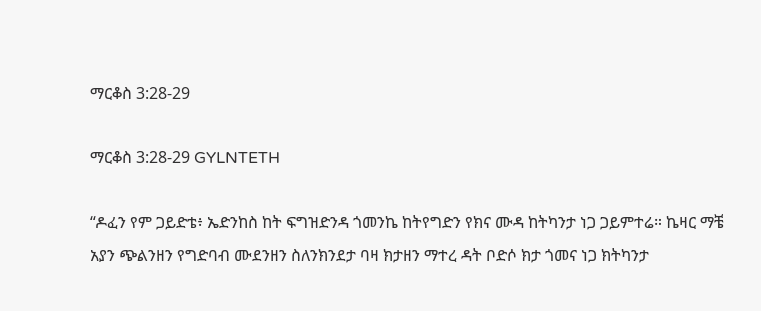ማርቆስ 3:28-29

ማርቆስ 3:28-29 GYLNTETH

“ዶፈን የም ጋይድቴ፥ ኤድንከስ ከት ፍግዝድንዳ ጎመንኬ ከትየግድን የክና ሙዳ ከትካንታ ነጋ ጋይምተሬ። ኬዛር ማቼ አያን ጭልንዘን የግድባብ ሙደንዘን ስለንክንደታ ባዛ ክታዘን ማተረ ዳት ቦድሶ ክታ ጎመና ነጋ ክትካንታ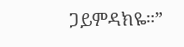ጋይምዳክዬ።”